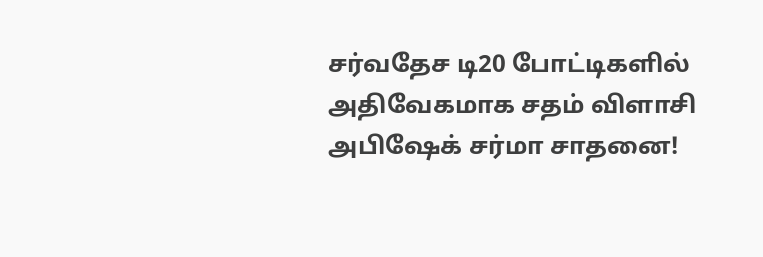சர்வதேச டி20 போட்டிகளில் அதிவேகமாக சதம் விளாசி அபிஷேக் சர்மா சாதனை!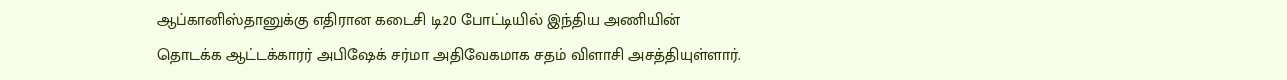ஆப்கானிஸ்தானுக்கு எதிரான கடைசி டி20 போட்டியில் இந்திய அணியின் தொடக்க ஆட்டக்காரர் அபிஷேக் சர்மா அதிவேகமாக சதம் விளாசி அசத்தியுள்ளார்.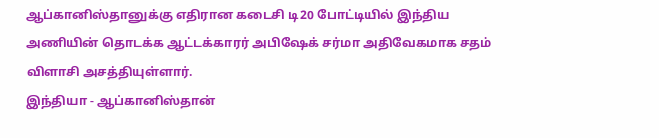ஆப்கானிஸ்தானுக்கு எதிரான கடைசி டி20 போட்டியில் இந்திய அணியின் தொடக்க ஆட்டக்காரர் அபிஷேக் சர்மா அதிவேகமாக சதம் விளாசி அசத்தியுள்ளார்.
இந்தியா - ஆப்கானிஸ்தான்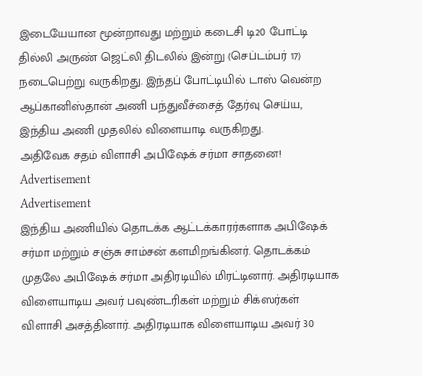இடையேயான மூன்றாவது மற்றும் கடைசி டி20 போட்டி தில்லி அருண் ஜெட்லி திடலில் இன்று (செப்டம்பர் 17) நடைபெற்று வருகிறது. இந்தப் போட்டியில் டாஸ் வென்ற ஆப்கானிஸ்தான் அணி பந்துவீச்சைத் தேர்வு செய்ய, இந்திய அணி முதலில் விளையாடி வருகிறது.
அதிவேக சதம் விளாசி அபிஷேக் சர்மா சாதனை!
Advertisement
Advertisement
இந்திய அணியில் தொடக்க ஆட்டக்காரர்களாக அபிஷேக் சர்மா மற்றும் சஞ்சு சாம்சன் களமிறங்கினர். தொடக்கம் முதலே அபிஷேக் சர்மா அதிரடியில் மிரட்டினார். அதிரடியாக விளையாடிய அவர் பவுண்டரிகள் மற்றும் சிக்ஸர்கள் விளாசி அசத்தினார். அதிரடியாக விளையாடிய அவர் 30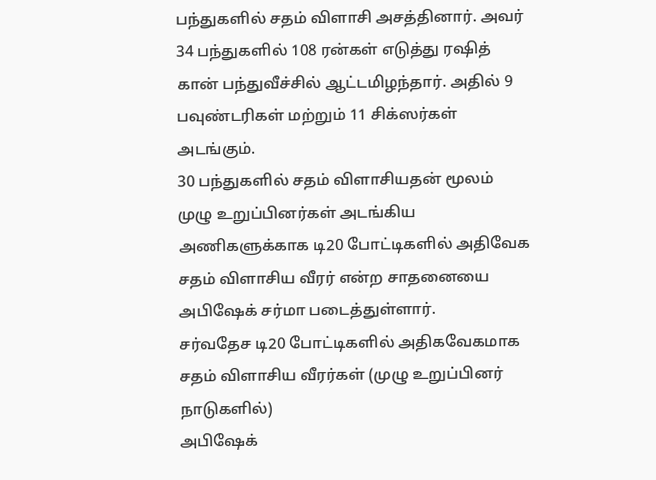பந்துகளில் சதம் விளாசி அசத்தினார். அவர் 34 பந்துகளில் 108 ரன்கள் எடுத்து ரஷித் கான் பந்துவீச்சில் ஆட்டமிழந்தார். அதில் 9 பவுண்டரிகள் மற்றும் 11 சிக்ஸர்கள் அடங்கும்.
30 பந்துகளில் சதம் விளாசியதன் மூலம் முழு உறுப்பினர்கள் அடங்கிய அணிகளுக்காக டி20 போட்டிகளில் அதிவேக சதம் விளாசிய வீரர் என்ற சாதனையை அபிஷேக் சர்மா படைத்துள்ளார்.
சர்வதேச டி20 போட்டிகளில் அதிகவேகமாக சதம் விளாசிய வீரர்கள் (முழு உறுப்பினர் நாடுகளில்)
அபிஷேக்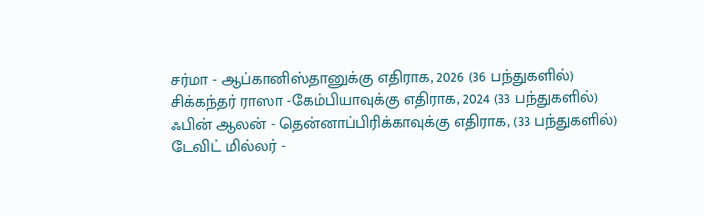சர்மா - ஆப்கானிஸ்தானுக்கு எதிராக, 2026 (36 பந்துகளில்)
சிக்கந்தர் ராஸா -கேம்பியாவுக்கு எதிராக, 2024 (33 பந்துகளில்)
ஃபின் ஆலன் - தென்னாப்பிரிக்காவுக்கு எதிராக, (33 பந்துகளில்)
டேவிட் மில்லர் -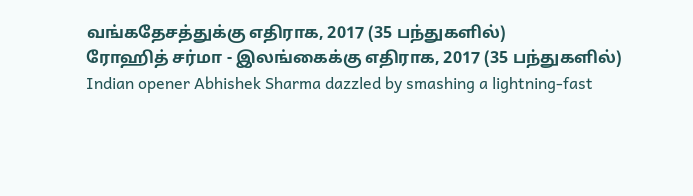வங்கதேசத்துக்கு எதிராக, 2017 (35 பந்துகளில்)
ரோஹித் சர்மா - இலங்கைக்கு எதிராக, 2017 (35 பந்துகளில்)
Indian opener Abhishek Sharma dazzled by smashing a lightning-fast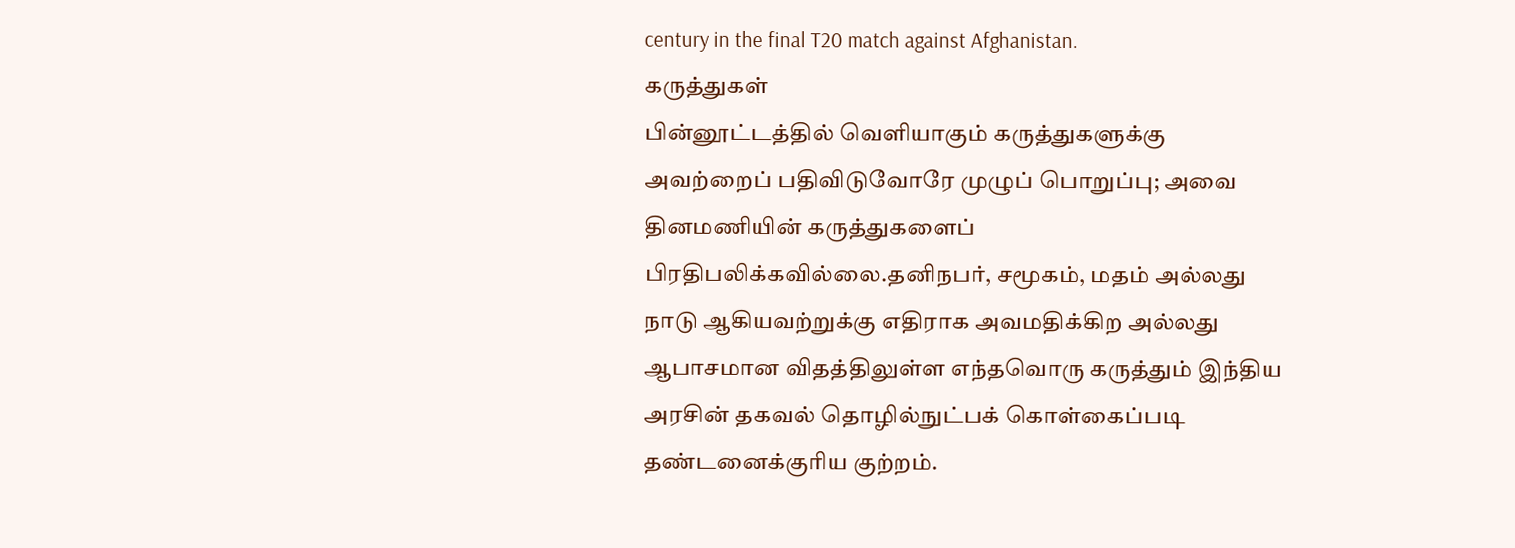century in the final T20 match against Afghanistan.
கருத்துகள்
பின்னூட்டத்தில் வெளியாகும் கருத்துகளுக்கு அவற்றைப் பதிவிடுவோரே முழுப் பொறுப்பு; அவை தினமணியின் கருத்துகளைப் பிரதிபலிக்கவில்லை.தனிநபர், சமூகம், மதம் அல்லது நாடு ஆகியவற்றுக்கு எதிராக அவமதிக்கிற அல்லது ஆபாசமான விதத்திலுள்ள எந்தவொரு கருத்தும் இந்திய அரசின் தகவல் தொழில்நுட்பக் கொள்கைப்படி தண்டனைக்குரிய குற்றம்.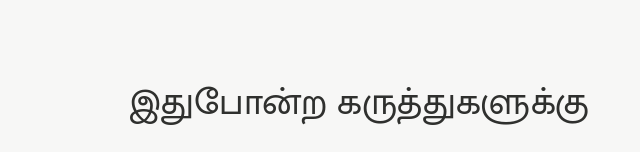இதுபோன்ற கருத்துகளுக்கு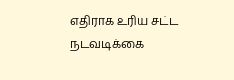எதிராக உரிய சட்ட நடவடிக்கை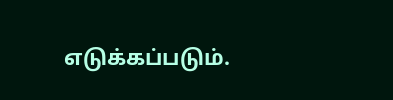எடுக்கப்படும்.